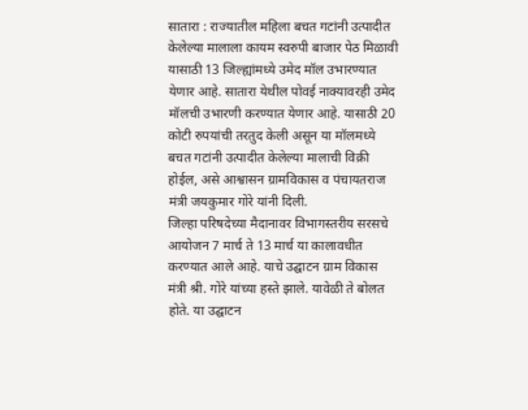सातारा : राज्यातील महिला बचत गटांनी उत्पादीत केलेल्या मालाला कायम स्वरुपी बाजार पेठ मिळावी यासाठी 13 जिल्ह्यांमध्ये उमेद मॉल उभारण्यात येणार आहे. सातारा येथील पोवई नाक्यावरही उमेद मॉलची उभारणी करण्यात येणार आहे. यासाठी 20 कोटी रुपयांची तरतुद केली असून या मॉलमध्ये बचत गटांनी उत्पादीत केलेल्या मालाची विक्री होईल, असे आश्वासन ग्रामविकास व पंचायतराज मंत्री जयकुमार गोरे यांनी दिली.
जिल्हा परिषदेच्या मैदानावर विभागस्तरीय सरसचे आयोजन 7 मार्च ते 13 मार्च या कालावधीत करण्यात आले आहे. याचे उद्घाटन ग्राम विकास मंत्री श्री. गोरे यांच्या हस्ते झाले. यावेळी ते बोलत होते. या उद्घाटन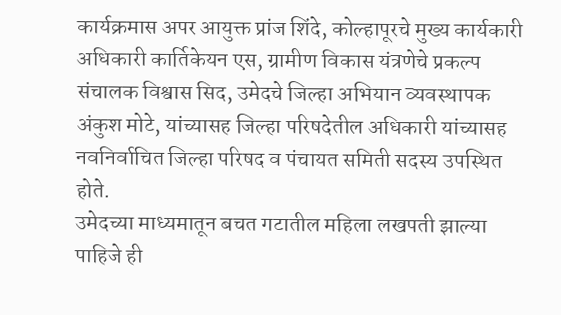कार्यक्रमास अपर आयुक्त प्रांज शिंदे, कोल्हापूरचे मुख्य कार्यकारी अधिकारी कार्तिकेयन एस, ग्रामीण विकास यंत्रणेचे प्रकल्प संचालक विश्वास सिद, उमेदचे जिल्हा अभियान व्यवस्थापक अंकुश मोटे, यांच्यासह जिल्हा परिषदेतील अधिकारी यांच्यासह नवनिर्वाचित जिल्हा परिषद व पंचायत समिती सदस्य उपस्थित होते.
उमेदच्या माध्यमातून बचत गटातील महिला लखपती झाल्या पाहिजे ही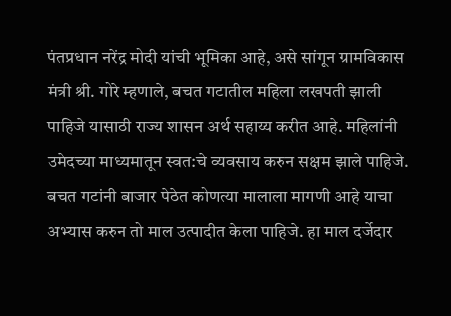पंतप्रधान नरेंद्र मोदी यांची भूमिका आहे, असे सांगून ग्रामविकास मंत्री श्री. गोरे म्हणाले, बचत गटातील महिला लखपती झाली पाहिजे यासाठी राज्य शासन अर्थ सहाय्य करीत आहे. महिलांनी उमेदच्या माध्यमातून स्वत:चे व्यवसाय करुन सक्षम झाले पाहिजे. बचत गटांनी बाजार पेठेत कोणत्या मालाला मागणी आहे याचा अभ्यास करुन तो माल उत्पादीत केला पाहिजे. हा माल दर्जेदार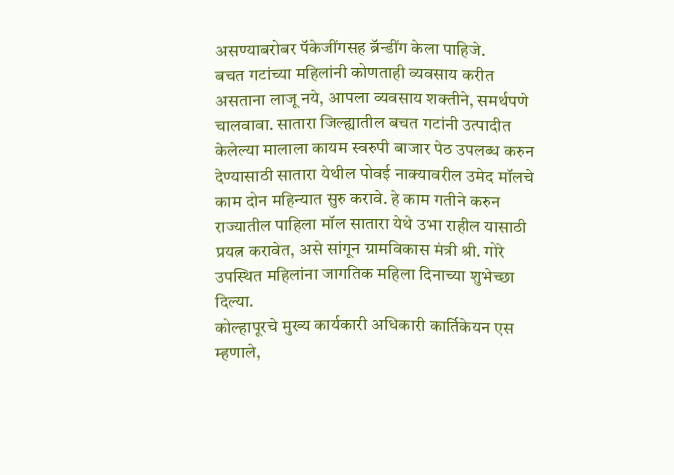असण्याबरोबर पॅकेजींगसह ब्रॅन्डींग केला पाहिजे.
बचत गटांच्या महिलांनी कोणताही व्यवसाय करीत असताना लाजू नये, आपला व्यवसाय शक्तीने, समर्थपणे चालवावा. सातारा जिल्ह्यातील बचत गटांनी उत्पादीत केलेल्या मालाला कायम स्वरुपी बाजार पेठ उपलब्ध करुन देण्यासाठी सातारा येथील पोवई नाक्यावरील उमेद मॉलचे काम दोन महिन्यात सुरु करावे. हे काम गतीने करुन राज्यातील पाहिला मॉल सातारा येथे उभा राहील यासाठी प्रयत्न करावेत, असे सांगून ग्रामविकास मंत्री श्री. गोरे उपस्थित महिलांना जागतिक महिला दिनाच्या शुभेच्छा दिल्या.
कोल्हापूरचे मुख्य कार्यकारी अधिकारी कार्तिकेयन एस म्हणाले,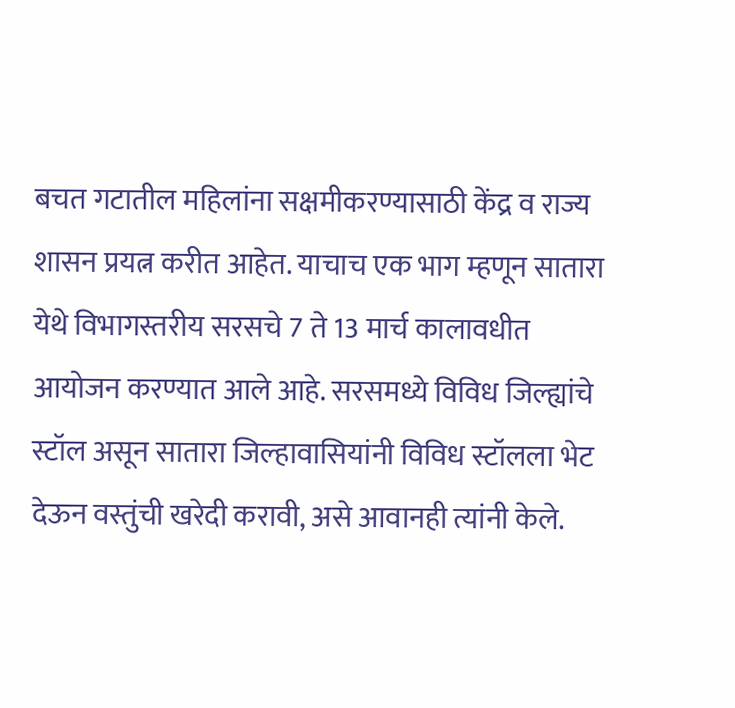बचत गटातील महिलांना सक्षमीकरण्यासाठी केंद्र व राज्य शासन प्रयत्न करीत आहेत. याचाच एक भाग म्हणून सातारा येथे विभागस्तरीय सरसचे 7 ते 13 मार्च कालावधीत आयोजन करण्यात आले आहे. सरसमध्ये विविध जिल्ह्यांचे स्टॉल असून सातारा जिल्हावासियांनी विविध स्टॉलला भेट देऊन वस्तुंची खरेदी करावी, असे आवानही त्यांनी केले.